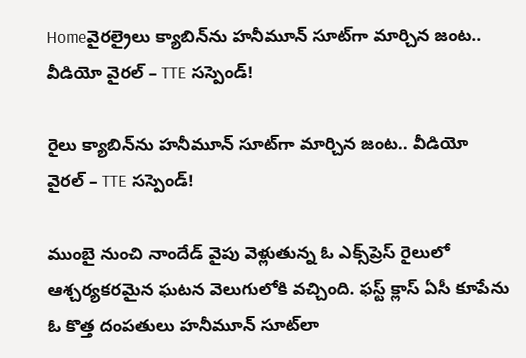Homeవైరల్రైలు క్యాబిన్‌ను హనీమూన్ సూట్‌గా మార్చిన జంట.. వీడియో వైరల్ – TTE సస్పెండ్!

రైలు క్యాబిన్‌ను హనీమూన్ సూట్‌గా మార్చిన జంట.. వీడియో వైరల్ – TTE సస్పెండ్!

ముంబై నుంచి నాందేడ్ వైపు వెళ్లుతున్న ఓ ఎక్స్‌ప్రెస్ రైలులో ఆశ్చర్యకరమైన ఘటన వెలుగులోకి వచ్చింది. ఫస్ట్ క్లాస్ ఏసీ కూపేను ఓ కొత్త దంపతులు హనీమూన్ సూట్‌లా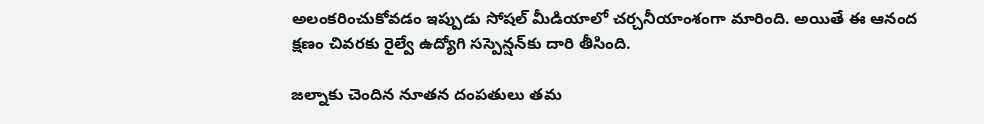అలంకరించుకోవడం ఇప్పుడు సోషల్ మీడియాలో చర్చనీయాంశంగా మారింది. అయితే ఈ ఆనంద క్షణం చివరకు రైల్వే ఉద్యోగి సస్పెన్షన్‌కు దారి తీసింది.

జల్నాకు చెందిన నూతన దంపతులు తమ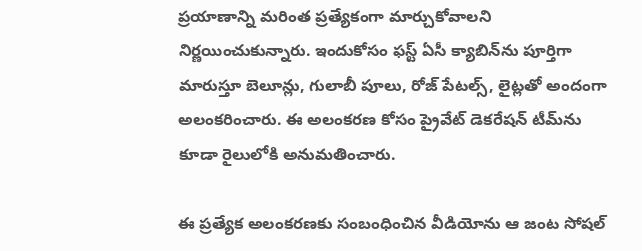ప్రయాణాన్ని మరింత ప్రత్యేకంగా మార్చుకోవాలని నిర్ణయించుకున్నారు. ఇందుకోసం ఫస్ట్ ఏసీ క్యాబిన్‌ను పూర్తిగా మారుస్తూ బెలూన్లు, గులాబీ పూలు, రోజ్ పేటల్స్‌, లైట్లతో అందంగా అలంకరించారు. ఈ అలంకరణ కోసం ప్రైవేట్ డెకరేషన్ టీమ్‌ను కూడా రైలులోకి అనుమతించారు.

ఈ ప్రత్యేక అలంకరణకు సంబంధించిన వీడియోను ఆ జంట సోషల్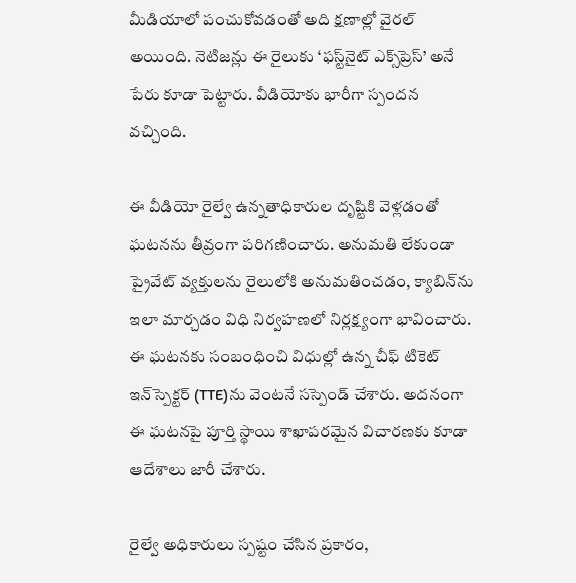మీడియాలో పంచుకోవడంతో అది క్షణాల్లో వైరల్ అయింది. నెటిజన్లు ఈ రైలుకు ‘ఫస్ట్‌నైట్ ఎక్స్‌ప్రెస్’ అనే పేరు కూడా పెట్టారు. వీడియోకు భారీగా స్పందన వచ్చింది.

ఈ వీడియో రైల్వే ఉన్నతాధికారుల దృష్టికి వెళ్లడంతో ఘటనను తీవ్రంగా పరిగణించారు. అనుమతి లేకుండా ప్రైవేట్ వ్యక్తులను రైలులోకి అనుమతించడం, క్యాబిన్‌ను ఇలా మార్చడం విధి నిర్వహణలో నిర్లక్ష్యంగా భావించారు. ఈ ఘటనకు సంబంధించి విధుల్లో ఉన్న చీఫ్ టికెట్ ఇన్‌స్పెక్టర్ (TTE)ను వెంటనే సస్పెండ్ చేశారు. అదనంగా ఈ ఘటనపై పూర్తి స్థాయి శాఖాపరమైన విచారణకు కూడా ఆదేశాలు జారీ చేశారు.

రైల్వే అధికారులు స్పష్టం చేసిన ప్రకారం,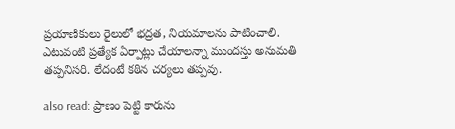ప్రయాణికులు రైలులో భద్రత, నియమాలను పాటించాలి. ఎటువంటి ప్రత్యేక ఏర్పాట్లు చేయాలన్నా ముందస్తు అనుమతి తప్పనిసరి. లేదంటే కఠిన చర్యలు తప్పవు.

also read: ప్రాణం పెట్టి కారును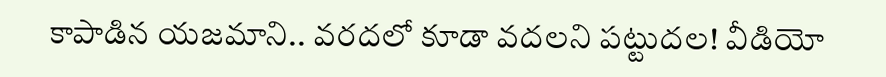కాపాడిన యజమాని.. వరదలో కూడా వదలని పట్టుదల! వీడియో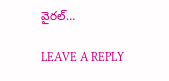వైరల్…

LEAVE A REPLY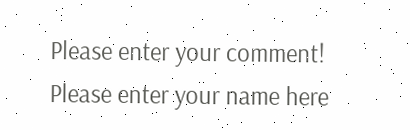Please enter your comment!
Please enter your name here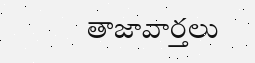తాజావార్తలు